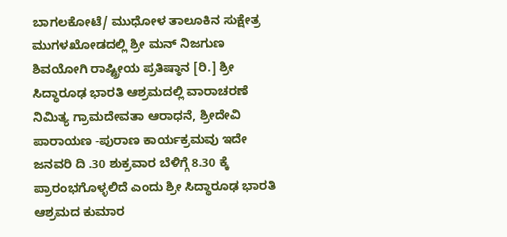ಬಾಗಲಕೋಟೆ/ ಮುಧೋಳ ತಾಲೂಕಿನ ಸುಕ್ಷೇತ್ರ ಮುಗಳಖೋಡದಲ್ಲಿ ಶ್ರೀ ಮನ್ ನಿಜಗುಣ ಶಿವಯೋಗಿ ರಾಷ್ಟ್ರೀಯ ಪ್ರತಿಷ್ಠಾನ [ರಿ.] ಶ್ರೀ ಸಿದ್ಧಾರೂಢ ಭಾರತಿ ಆಶ್ರಮದಲ್ಲಿ ವಾರಾಚರಣೆ ನಿಮಿತ್ಯ ಗ್ರಾಮದೇವತಾ ಆರಾಧನೆ, ಶ್ರೀದೇವಿ ಪಾರಾಯಣ -ಪುರಾಣ ಕಾರ್ಯಕ್ರಮವು ಇದೇ ಜನವರಿ ದಿ .30 ಶುಕ್ರವಾರ ಬೆಳಿಗ್ಗೆ 8.30 ಕ್ಕೆ ಪ್ರಾರಂಭಗೊಳ್ಳಲಿದೆ ಎಂದು ಶ್ರೀ ಸಿದ್ಧಾರೂಢ ಭಾರತಿ ಆಶ್ರಮದ ಕುಮಾರ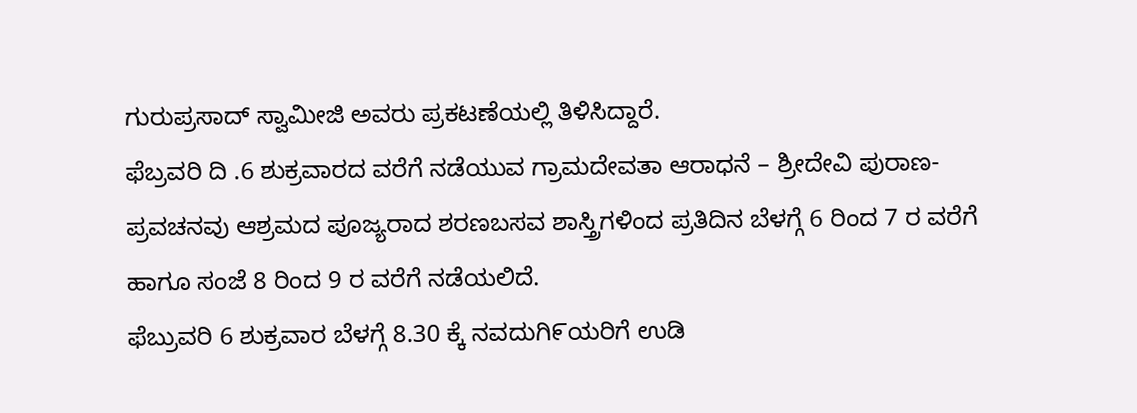ಗುರುಪ್ರಸಾದ್ ಸ್ವಾಮೀಜಿ ಅವರು ಪ್ರಕಟಣೆಯಲ್ಲಿ ತಿಳಿಸಿದ್ದಾರೆ.
ಫೆಬ್ರವರಿ ದಿ .6 ಶುಕ್ರವಾರದ ವರೆಗೆ ನಡೆಯುವ ಗ್ರಾಮದೇವತಾ ಆರಾಧನೆ – ಶ್ರೀದೇವಿ ಪುರಾಣ-ಪ್ರವಚನವು ಆಶ್ರಮದ ಪೂಜ್ಯರಾದ ಶರಣಬಸವ ಶಾಸ್ತ್ರಿಗಳಿಂದ ಪ್ರತಿದಿನ ಬೆಳಗ್ಗೆ 6 ರಿಂದ 7 ರ ವರೆಗೆ ಹಾಗೂ ಸಂಜೆ 8 ರಿಂದ 9 ರ ವರೆಗೆ ನಡೆಯಲಿದೆ.
ಫೆಬ್ರುವರಿ 6 ಶುಕ್ರವಾರ ಬೆಳಗ್ಗೆ 8.30 ಕ್ಕೆ ನವದುಗಿ೯ಯರಿಗೆ ಉಡಿ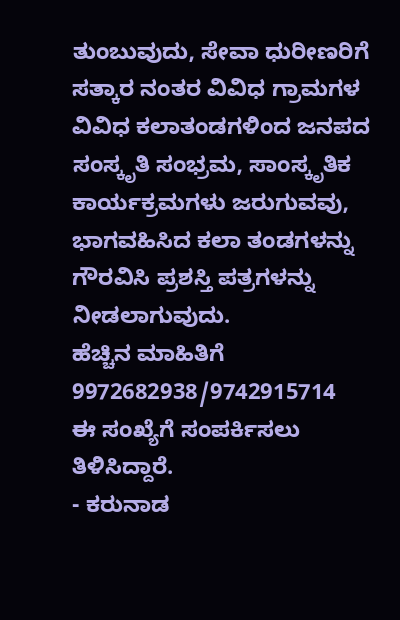ತುಂಬುವುದು, ಸೇವಾ ಧುರೀಣರಿಗೆ ಸತ್ಕಾರ ನಂತರ ವಿವಿಧ ಗ್ರಾಮಗಳ ವಿವಿಧ ಕಲಾತಂಡಗಳಿಂದ ಜನಪದ ಸಂಸ್ಕೃತಿ ಸಂಭ್ರಮ, ಸಾಂಸ್ಕೃತಿಕ ಕಾರ್ಯಕ್ರಮಗಳು ಜರುಗುವವು, ಭಾಗವಹಿಸಿದ ಕಲಾ ತಂಡಗಳನ್ನು ಗೌರವಿಸಿ ಪ್ರಶಸ್ತಿ ಪತ್ರಗಳನ್ನು ನೀಡಲಾಗುವುದು.
ಹೆಚ್ಚಿನ ಮಾಹಿತಿಗೆ 9972682938/9742915714
ಈ ಸಂಖ್ಯೆಗೆ ಸಂಪರ್ಕಿಸಲು ತಿಳಿಸಿದ್ದಾರೆ.
- ಕರುನಾಡ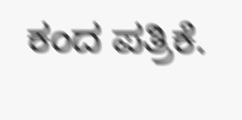ಕಂದ ಪತ್ರಿಕೆ.